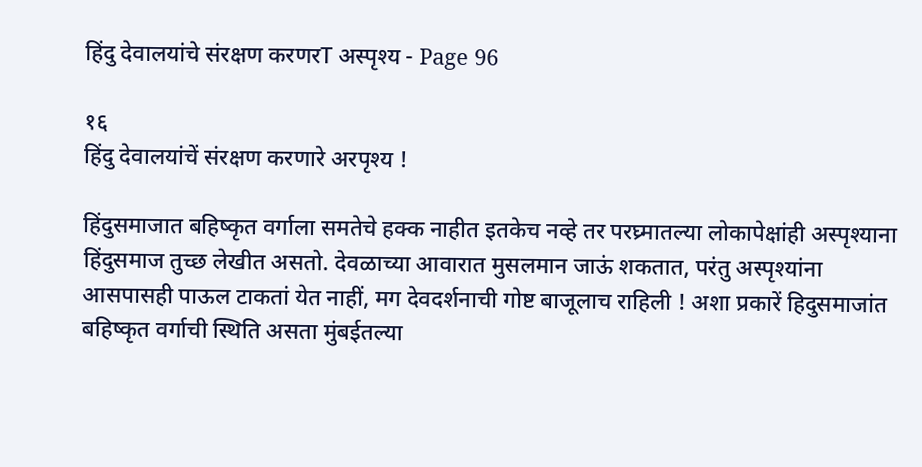हिंदु देवालयांचे संरक्षण करणरT अस्पृश्य - Page 96

१६
हिंदु देवालयांचें संरक्षण करणारे अरपृश्य !

हिंदुसमाजात बहिष्कृत वर्गाला समतेचे हक्क नाहीत इतकेच नव्हे तर परघ्र्मातल्या लोकापेक्षांही अस्पृश्याना हिंदुसमाज तुच्छ लेखीत असतो. देवळाच्या आवारात मुसलमान जाऊं शकतात, परंतु अस्पृश्यांना आसपासही पाऊल टाकतां येत नाहीं, मग देवदर्शनाची गोष्ट बाजूलाच राहिली ! अशा प्रकारें हिदुसमाजांत बहिष्कृत वर्गाची स्थिति असता मुंबईतल्या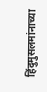हिंदुमुसलमांनाच्या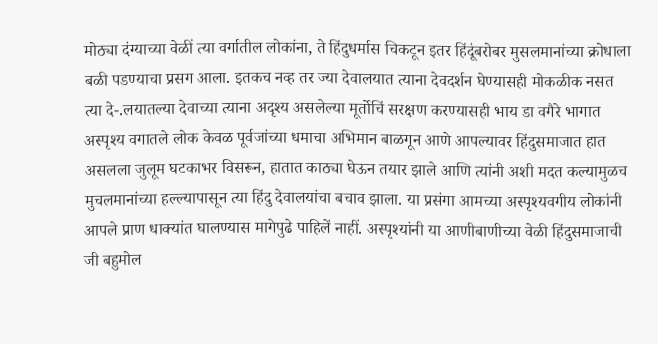मोठ्या दंग्याच्या वेळीं त्या वर्गातील लोकांना, ते हिंदुधर्मास चिकटून इतर हिंदूंबरोबर मुसलमानांच्या क्रोधाला बळी पडण्याचा प्रसग आला. इतकच नव्ह तर ज्या देवालयात त्याना देवदर्शन घेण्यासही मोकळीक नसत त्या दे-.लयातल्या देवाच्या त्याना अदृश्य असलेल्या मूर्तोचिं सरक्षण करण्यासही भाय डा वगैरे भागात अस्पृश्य वगातले लोक केवळ पूर्वजांच्या धमाचा अभिमान बाळगून आणे आपल्यावर हिंदुसमाजात हात असलला जुलूम घटकाभर विसरून, हातात काठ्या घेऊन तयार झाले आणि त्यांनी अशी मदत कल्यामुळच मुचलमानांच्या हल्ल्यापासून त्या हिंदु देवालयांचा बचाव झाला. या प्रसंगा आमच्या अस्पृश्यवगीय लोकांनी आपले प्राण धाक्यांत घालण्यास मागेपुढे पाहिलें नाहीं. अस्पृश्यांनी या आणीबाणीच्या वेळी हिंदुसमाजाची जी बहुमोल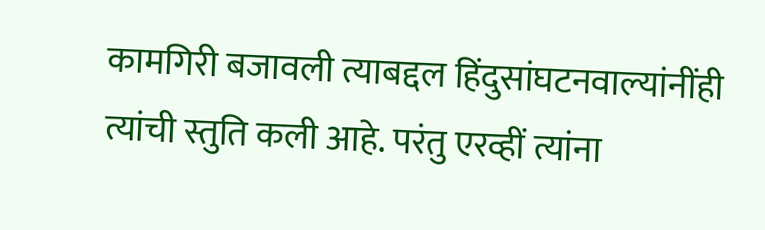कामगिरी बजावली त्याबद्दल हिंदुसांघटनवाल्यांनींही त्यांची स्तुति कली आहे. परंतु एरव्हीं त्यांना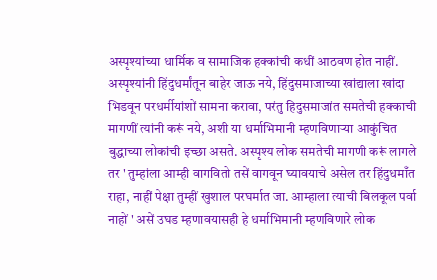अस्पृश्यांच्या धार्मिक व सामाजिक हक्कांची कधीं आठवण होत नाहीं. अस्पृश्यांनी हिंदुधर्मांतून बाहेर जाऊ नये, हिंदुसमाजाच्या खांद्याला खांदा भिडवून परधर्मीयांशों सामना करावा, परंतु हिदुसमाजांत समतेची हक्काची मागणीं त्यांनी करूं नये, अशी या धर्माभिमानी म्हणविणाऱ्या आकुंचित बुद्धाच्या लोकांची इच्छा असते. अस्पृश्य लोक समतेची मागणी करूं लागले तर ' तुम्हांला आम्ही वागवितो तसें वागवून घ्यावयाचे असेल तर हिंदुधमाँत राहा, नाहीं पेक्षा तुम्हीं खुशाल परघर्मात जा. आम्हाला त्याची बिलकूल पर्वा नाहों ' असें उघड म्हणावयासही हे धर्माभिमानी म्हणविणारे लोक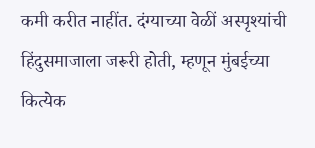कमी करीत नाहींत. दंग्याच्या वेळीं अस्पृश्यांची हिंदुसमाजाला जरूरी होती, म्हणून मुंबईच्या कित्येक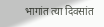भागांत त्या दिवसांत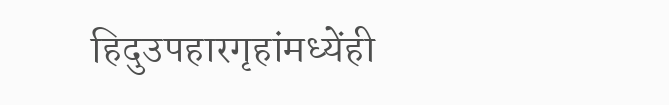हिदुउपहारगृहांमध्येंही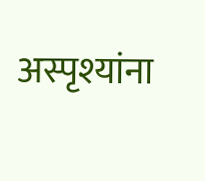अस्पृश्यांना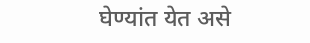घेण्यांत येत असे